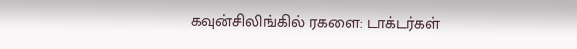கவுன்சிலிங்கில் ரகளை: டாக்டர்கள்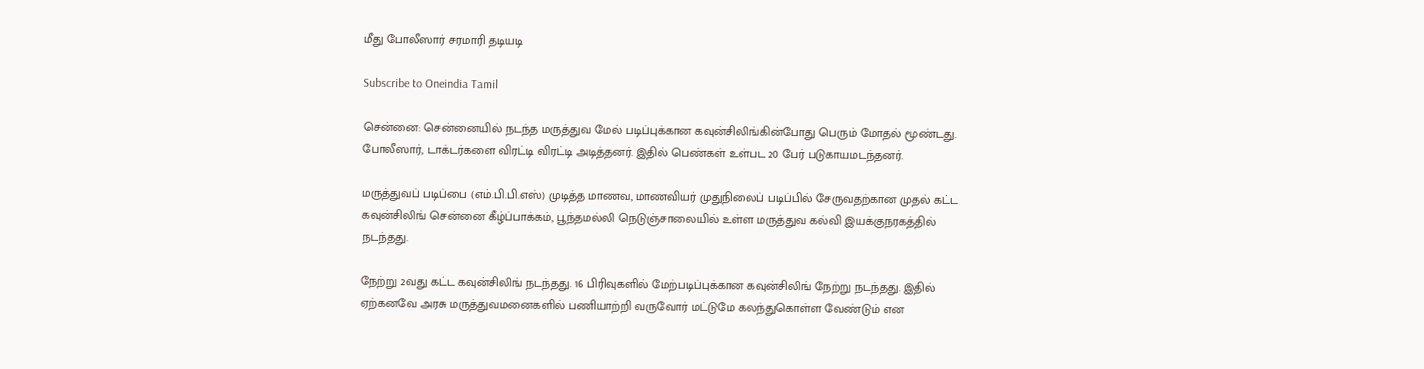மீது போலீஸார் சரமாரி தடியடி

Subscribe to Oneindia Tamil

சென்னை: சென்னையில் நடந்த மருத்துவ மேல் படிப்புக்கான கவுன்சிலிங்கின்போது பெரும் மோதல் மூண்டது. போலீஸார், டாக்டர்களை விரட்டி விரட்டி அடித்தனர். இதில் பெண்கள் உள்பட 20 பேர் படுகாயமடந்தனர்.

மருத்துவப் படிப்பை (எம்.பி.பி.எஸ்) முடித்த மாணவ, மாணவியர் முதுநிலைப் படிப்பில் சேருவதற்கான முதல் கட்ட கவுன்சிலிங் சென்னை கீழ்ப்பாக்கம், பூந்தமல்லி நெடுஞ்சாலையில் உள்ள மருத்துவ கல்வி இயக்குநரகத்தில் நடந்தது.

நேற்று 2வது கட்ட கவுன்சிலிங் நடந்தது. 16 பிரிவுகளில் மேற்படிப்புக்கான கவுன்சிலிங் நேற்று நடந்தது. இதில் ஏற்கனவே அரசு மருத்துவமனைகளில் பணியாற்றி வருவோர் மட்டுமே கலந்துகொள்ள வேண்டும் என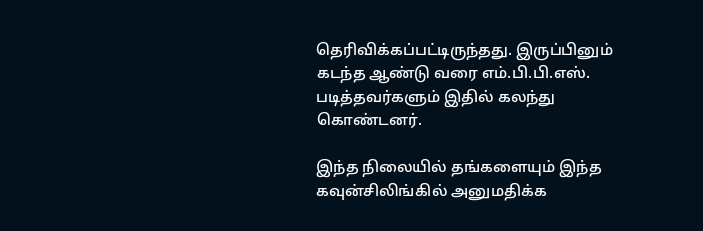தெரிவிக்கப்பட்டிருந்தது. இருப்பினும் கடந்த ஆண்டு வரை எம்.பி.பி.எஸ். படித்தவர்களும் இதில் கலந்து கொண்டனர்.

இந்த நிலையில் தங்களையும் இந்த கவுன்சிலிங்கில் அனுமதிக்க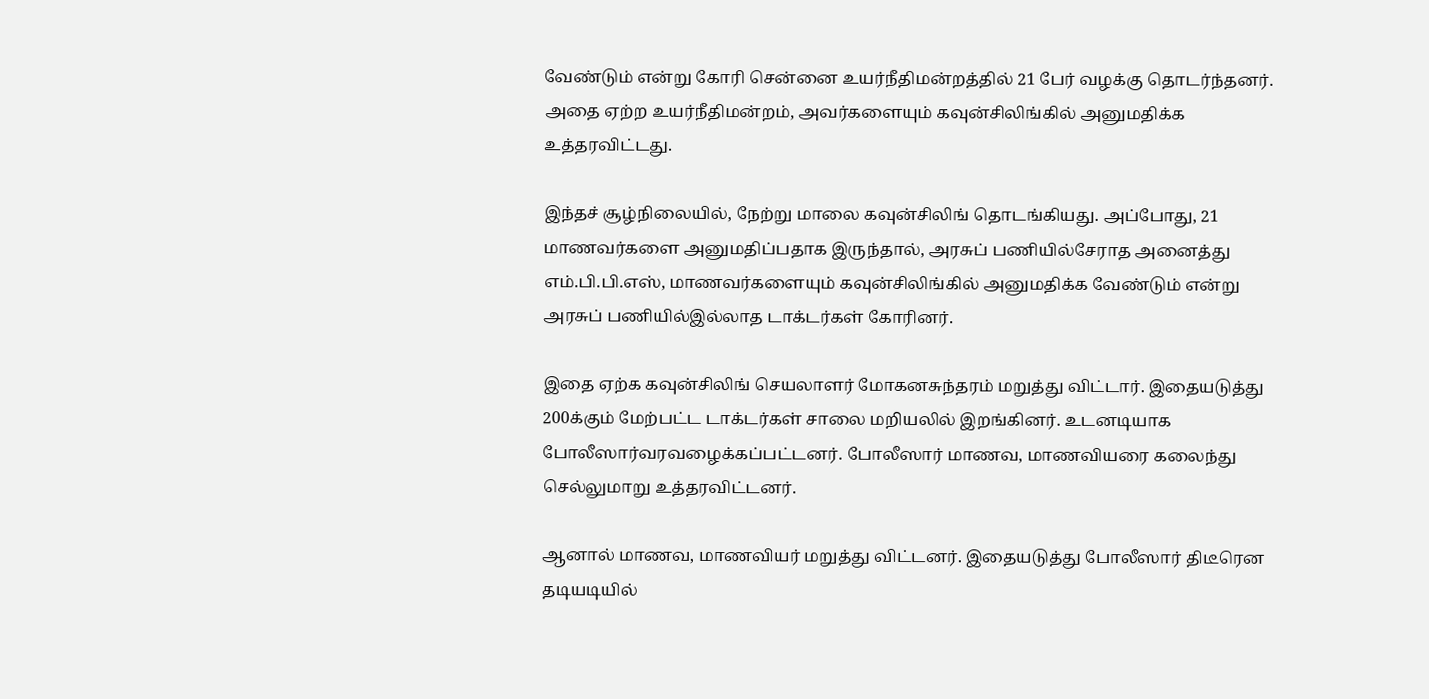வேண்டும் என்று கோரி சென்னை உயர்நீதிமன்றத்தில் 21 பேர் வழக்கு தொடர்ந்தனர். அதை ஏற்ற உயர்நீதிமன்றம், அவர்களையும் கவுன்சிலிங்கில் அனுமதிக்க உத்தரவிட்டது.

இந்தச் சூழ்நிலையில், நேற்று மாலை கவுன்சிலிங் தொடங்கியது. அப்போது, 21 மாணவர்களை அனுமதிப்பதாக இருந்தால், அரசுப் பணியில்சேராத அனைத்து எம்.பி.பி.எஸ், மாணவர்களையும் கவுன்சிலிங்கில் அனுமதிக்க வேண்டும் என்று அரசுப் பணியில்இல்லாத டாக்டர்கள் கோரினர்.

இதை ஏற்க கவுன்சிலிங் செயலாளர் மோகனசுந்தரம் மறுத்து விட்டார். இதையடுத்து 200க்கும் மேற்பட்ட டாக்டர்கள் சாலை மறியலில் இறங்கினர். உடனடியாக போலீஸார்வரவழைக்கப்பட்டனர். போலீஸார் மாணவ, மாணவியரை கலைந்து செல்லுமாறு உத்தரவிட்டனர்.

ஆனால் மாணவ, மாணவியர் மறுத்து விட்டனர். இதையடுத்து போலீஸார் திடீரென தடியடியில்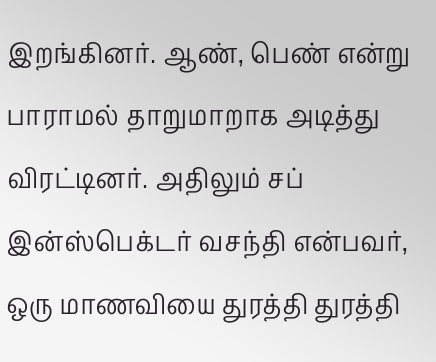இறங்கினர். ஆண், பெண் என்று பாராமல் தாறுமாறாக அடித்து விரட்டினர். அதிலும் சப் இன்ஸ்பெக்டர் வசந்தி என்பவர், ஒரு மாணவியை துரத்தி துரத்தி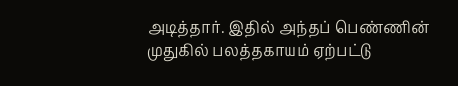அடித்தார். இதில் அந்தப் பெண்ணின் முதுகில் பலத்தகாயம் ஏற்பட்டு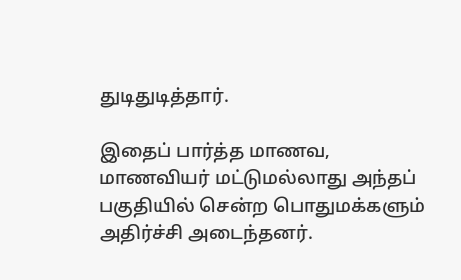துடிதுடித்தார்.

இதைப் பார்த்த மாணவ, மாணவியர் மட்டுமல்லாது அந்தப் பகுதியில் சென்ற பொதுமக்களும் அதிர்ச்சி அடைந்தனர்.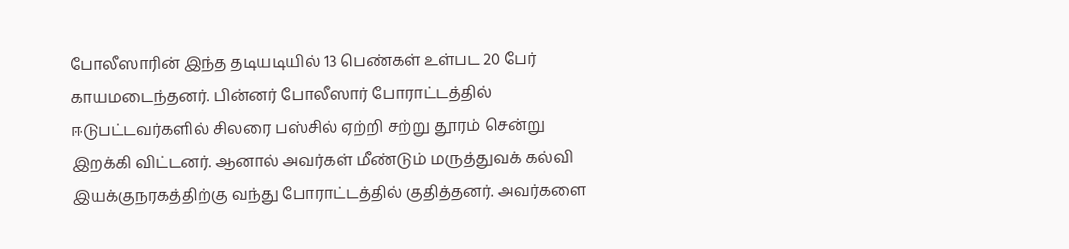போலீஸாரின் இந்த தடியடியில் 13 பெண்கள் உள்பட 20 பேர் காயமடைந்தனர். பின்னர் போலீஸார் போராட்டத்தில் ஈடுபட்டவர்களில் சிலரை பஸ்சில் ஏற்றி சற்று தூரம் சென்று இறக்கி விட்டனர். ஆனால் அவர்கள் மீண்டும் மருத்துவக் கல்வி இயக்குநரகத்திற்கு வந்து போராட்டத்தில் குதித்தனர். அவர்களை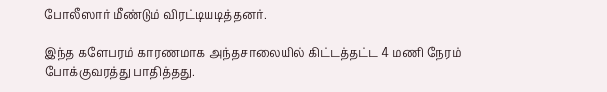போலீஸார் மீண்டும் விரட்டியடித்தனர்.

இந்த களேபரம் காரணமாக அந்தசாலையில் கிட்டத்தட்ட 4 மணி நேரம் போக்குவரத்து பாதித்தது.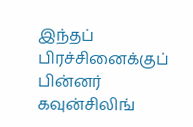இந்தப் பிரச்சினைக்குப் பின்னர் கவுன்சிலிங்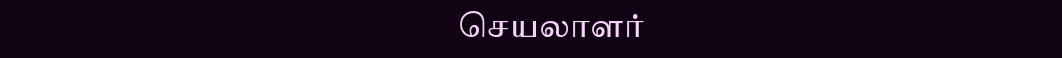செயலாளர்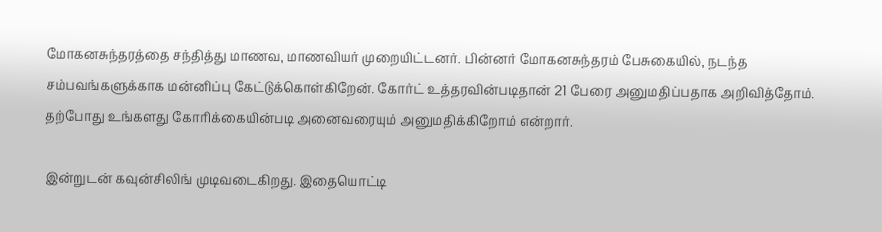மோகனசுந்தரத்தை சந்தித்து மாணவ, மாணவியர் முறையிட்டனர். பின்னர் மோகனசுந்தரம் பேசுகையில், நடந்த சம்பவங்களுக்காக மன்னிப்பு கேட்டுக்கொள்கிறேன். கோர்ட் உத்தரவின்படிதான் 21 பேரை அனுமதிப்பதாக அறிவித்தோம். தற்போது உங்களது கோரிக்கையின்படி அனைவரையும் அனுமதிக்கிறோம் என்றார்.

இன்றுடன் கவுன்சிலிங் முடிவடைகிறது. இதையொட்டி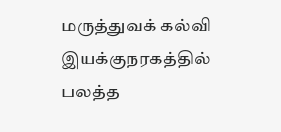மருத்துவக் கல்வி இயக்குநரகத்தில் பலத்த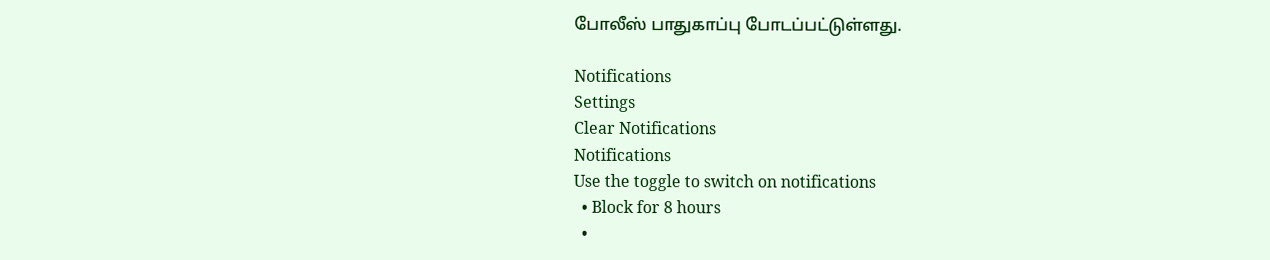போலீஸ் பாதுகாப்பு போடப்பட்டுள்ளது.

Notifications
Settings
Clear Notifications
Notifications
Use the toggle to switch on notifications
  • Block for 8 hours
  •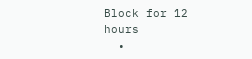Block for 12 hours
  •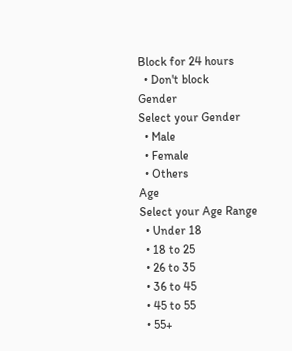Block for 24 hours
  • Don't block
Gender
Select your Gender
  • Male
  • Female
  • Others
Age
Select your Age Range
  • Under 18
  • 18 to 25
  • 26 to 35
  • 36 to 45
  • 45 to 55
  • 55+